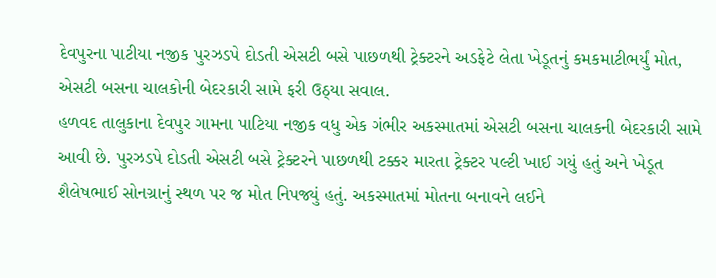દેવપુરના પાટીયા નજીક પુરઝડપે દોડતી એસટી બસે પાછળથી ટ્રેક્ટરને અડફેટે લેતા ખેડૂતનું કમકમાટીભર્યું મોત, એસટી બસના ચાલકોની બેદરકારી સામે ફરી ઉઠ્યા સવાલ.
હળવદ તાલુકાના દેવપુર ગામના પાટિયા નજીક વધુ એક ગંભીર અકસ્માતમાં એસટી બસના ચાલકની બેદરકારી સામે આવી છે. પુરઝડપે દોડતી એસટી બસે ટ્રેક્ટરને પાછળથી ટક્કર મારતા ટ્રેક્ટર પલ્ટી ખાઈ ગયું હતું અને ખેડૂત શૈલેષભાઈ સોનગ્રાનું સ્થળ પર જ મોત નિપજ્યું હતું. અકસ્માતમાં મોતના બનાવને લઈને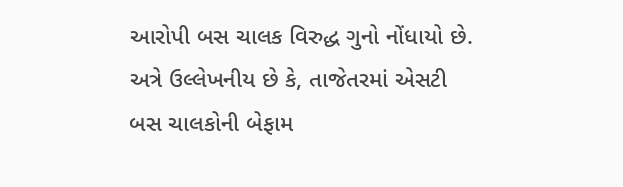આરોપી બસ ચાલક વિરુદ્ધ ગુનો નોંધાયો છે. અત્રે ઉલ્લેખનીય છે કે, તાજેતરમાં એસટી બસ ચાલકોની બેફામ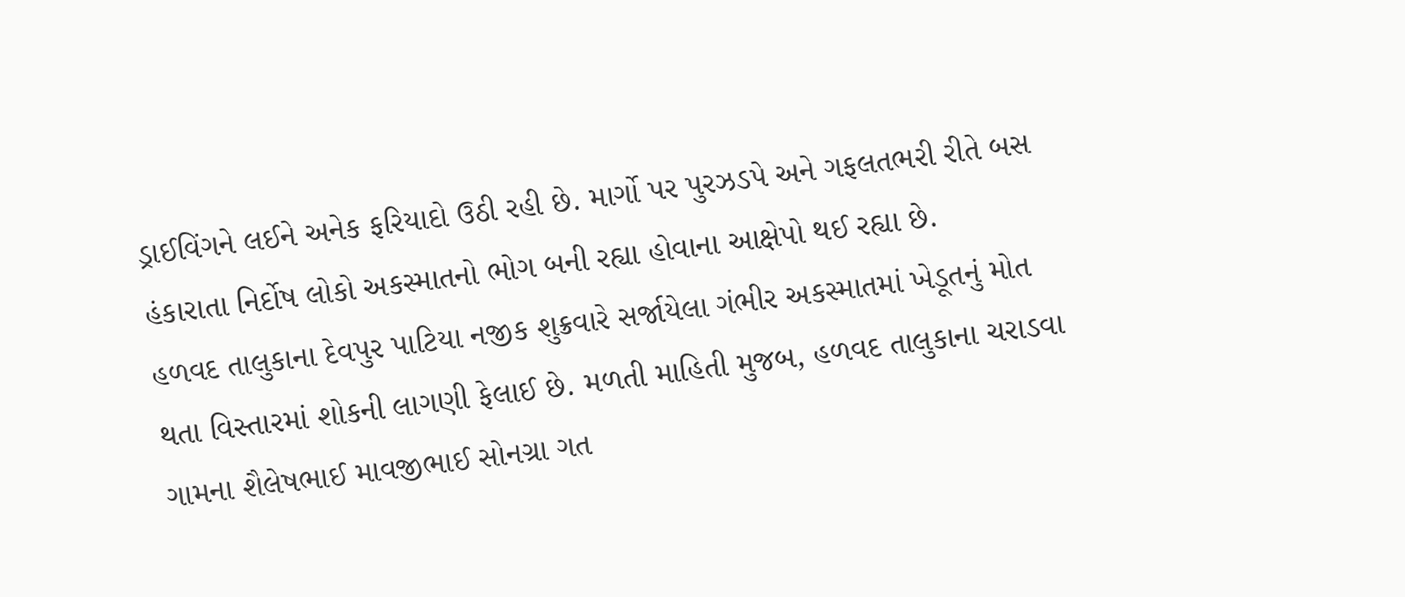ડ્રાઈવિંગને લઈને અનેક ફરિયાદો ઉઠી રહી છે. માર્ગો પર પુરઝડપે અને ગફલતભરી રીતે બસ હંકારાતા નિર્દોષ લોકો અકસ્માતનો ભોગ બની રહ્યા હોવાના આક્ષેપો થઈ રહ્યા છે.
હળવદ તાલુકાના દેવપુર પાટિયા નજીક શુક્રવારે સર્જાયેલા ગંભીર અકસ્માતમાં ખેડૂતનું મોત થતા વિસ્તારમાં શોકની લાગણી ફેલાઈ છે. મળતી માહિતી મુજબ, હળવદ તાલુકાના ચરાડવા ગામના શૈલેષભાઈ માવજીભાઈ સોનગ્રા ગત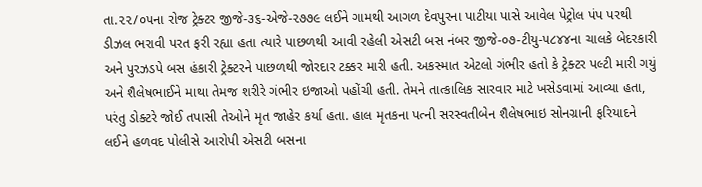તા.૨૨/૦૫ના રોજ ટ્રેક્ટર જીજે-૩૬-એજે-૨૭૭૯ લઈને ગામથી આગળ દેવપુરના પાટીયા પાસે આવેલ પેટ્રોલ પંપ પરથી ડીઝલ ભરાવી પરત ફરી રહ્યા હતા ત્યારે પાછળથી આવી રહેલી એસટી બસ નંબર જીજે-૦૭-ટીયુ-૫૮૪૪ના ચાલકે બેદરકારી અને પુરઝડપે બસ હંકારી ટ્રેક્ટરને પાછળથી જોરદાર ટક્કર મારી હતી. અકસ્માત એટલો ગંભીર હતો કે ટ્રેક્ટર પલ્ટી મારી ગયું અને શૈલેષભાઈને માથા તેમજ શરીરે ગંભીર ઇજાઓ પહોંચી હતી. તેમને તાત્કાલિક સારવાર માટે ખસેડવામાં આવ્યા હતા, પરંતુ ડોક્ટરે જોઈ તપાસી તેઓને મૃત જાહેર કર્યા હતા. હાલ મૃતકના પત્ની સરસ્વતીબેન શૈલેષભાઇ સોનગ્રાની ફરિયાદને લઈને હળવદ પોલીસે આરોપી એસટી બસના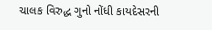ચાલક વિરુદ્ધ ગુનો નોંધી કાયદેસરની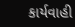કાર્યવાહી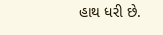હાથ ધરી છે.